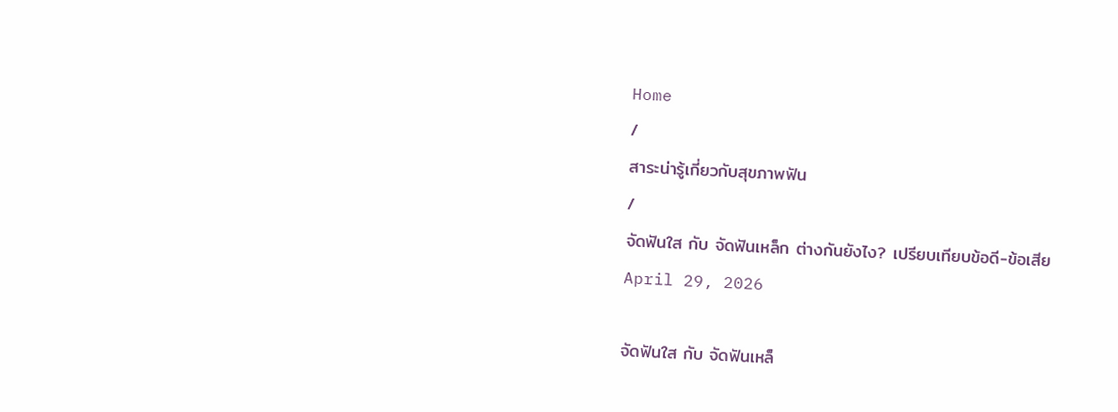Home
/
สาระน่ารู้เกี่ยวกับสุขภาพฟัน
/
จัดฟันใส กับ จัดฟันเหล็ก ต่างกันยังไง? เปรียบเทียบข้อดี-ข้อเสีย
April 29, 2026

จัดฟันใส กับ จัดฟันเหล็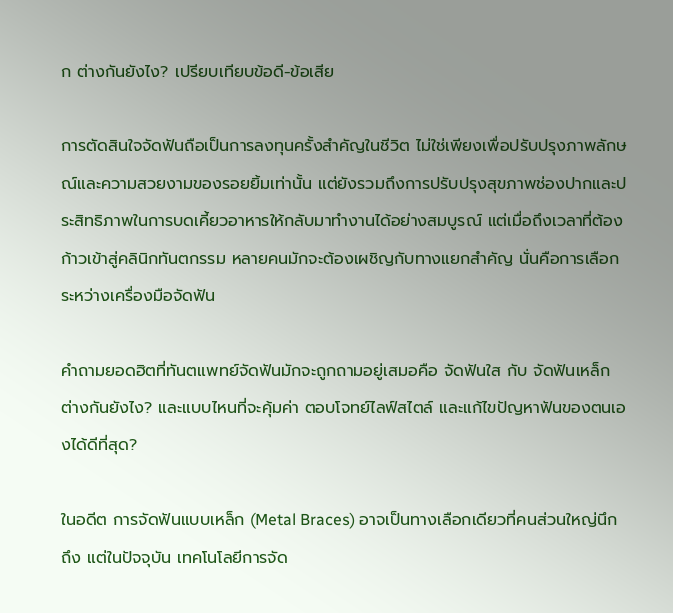ก ต่างกันยังไง? เปรียบเทียบข้อดี-ข้อเสีย

การตัดสินใจจัดฟันถือเป็นการลงทุนครั้งสำคัญในชีวิต ไม่ใช่เพียงเพื่อปรับปรุงภาพลักษณ์และความสวยงามของรอยยิ้มเท่านั้น แต่ยังรวมถึงการปรับปรุงสุขภาพช่องปากและประสิทธิภาพในการบดเคี้ยวอาหารให้กลับมาทำงานได้อย่างสมบูรณ์ แต่เมื่อถึงเวลาที่ต้องก้าวเข้าสู่คลินิกทันตกรรม หลายคนมักจะต้องเผชิญกับทางแยกสำคัญ นั่นคือการเลือกระหว่างเครื่องมือจัดฟัน

คำถามยอดฮิตที่ทันตแพทย์จัดฟันมักจะถูกถามอยู่เสมอคือ จัดฟันใส กับ จัดฟันเหล็ก ต่างกันยังไง? และแบบไหนที่จะคุ้มค่า ตอบโจทย์ไลฟ์สไตล์ และแก้ไขปัญหาฟันของตนเองได้ดีที่สุด?

ในอดีต การจัดฟันแบบเหล็ก (Metal Braces) อาจเป็นทางเลือกเดียวที่คนส่วนใหญ่นึกถึง แต่ในปัจจุบัน เทคโนโลยีการจัด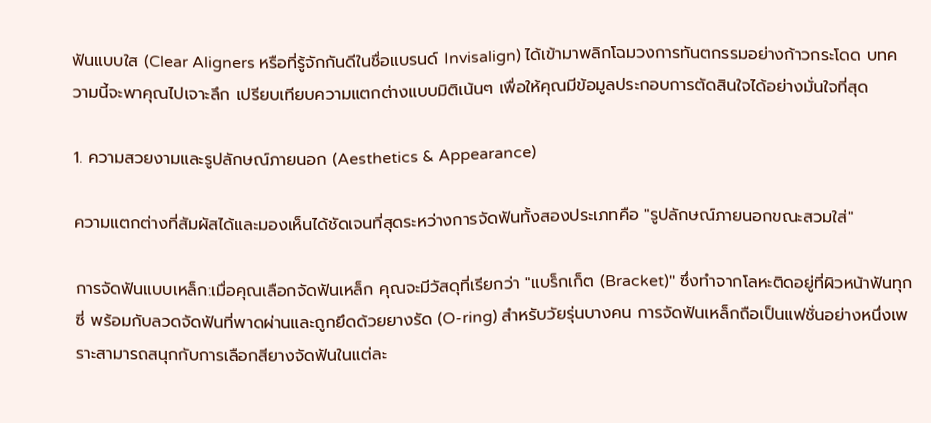ฟันแบบใส (Clear Aligners หรือที่รู้จักกันดีในชื่อแบรนด์ Invisalign) ได้เข้ามาพลิกโฉมวงการทันตกรรมอย่างก้าวกระโดด บทความนี้จะพาคุณไปเจาะลึก เปรียบเทียบความแตกต่างแบบมิติเน้นๆ เพื่อให้คุณมีข้อมูลประกอบการตัดสินใจได้อย่างมั่นใจที่สุด

1. ความสวยงามและรูปลักษณ์ภายนอก (Aesthetics & Appearance)

ความแตกต่างที่สัมผัสได้และมองเห็นได้ชัดเจนที่สุดระหว่างการจัดฟันทั้งสองประเภทคือ "รูปลักษณ์ภายนอกขณะสวมใส่"

การจัดฟันแบบเหล็ก:เมื่อคุณเลือกจัดฟันเหล็ก คุณจะมีวัสดุที่เรียกว่า "แบร็กเก็ต (Bracket)" ซึ่งทำจากโลหะติดอยู่ที่ผิวหน้าฟันทุกซี่ พร้อมกับลวดจัดฟันที่พาดผ่านและถูกยึดด้วยยางรัด (O-ring) สำหรับวัยรุ่นบางคน การจัดฟันเหล็กถือเป็นแฟชั่นอย่างหนึ่งเพราะสามารถสนุกกับการเลือกสียางจัดฟันในแต่ละ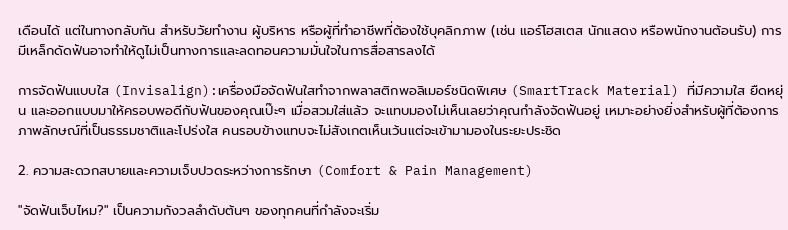เดือนได้ แต่ในทางกลับกัน สำหรับวัยทำงาน ผู้บริหาร หรือผู้ที่ทำอาชีพที่ต้องใช้บุคลิกภาพ (เช่น แอร์โฮสเตส นักแสดง หรือพนักงานต้อนรับ) การมีเหล็กดัดฟันอาจทำให้ดูไม่เป็นทางการและลดทอนความมั่นใจในการสื่อสารลงได้

การจัดฟันแบบใส (Invisalign):เครื่องมือจัดฟันใสทำจากพลาสติกพอลิเมอร์ชนิดพิเศษ (SmartTrack Material) ที่มีความใส ยืดหยุ่น และออกแบบมาให้ครอบพอดีกับฟันของคุณเป๊ะๆ เมื่อสวมใส่แล้ว จะแทบมองไม่เห็นเลยว่าคุณกำลังจัดฟันอยู่ เหมาะอย่างยิ่งสำหรับผู้ที่ต้องการภาพลักษณ์ที่เป็นธรรมชาติและโปร่งใส คนรอบข้างแทบจะไม่สังเกตเห็นเว้นแต่จะเข้ามามองในระยะประชิด

2. ความสะดวกสบายและความเจ็บปวดระหว่างการรักษา (Comfort & Pain Management)

"จัดฟันเจ็บไหม?" เป็นความกังวลลำดับต้นๆ ของทุกคนที่กำลังจะเริ่ม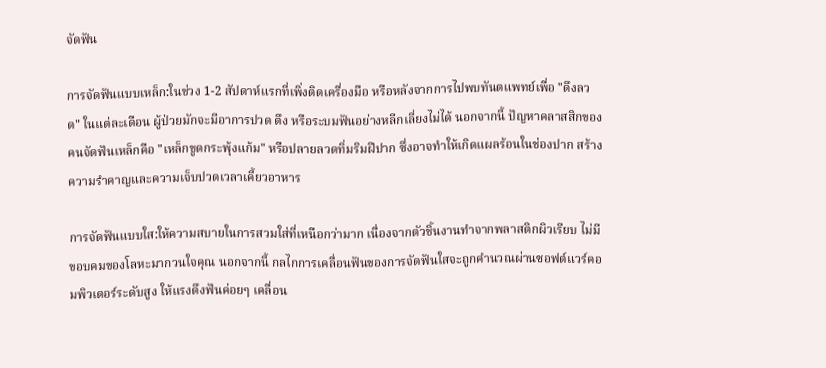จัดฟัน

การจัดฟันแบบเหล็ก:ในช่วง 1-2 สัปดาห์แรกที่เพิ่งติดเครื่องมือ หรือหลังจากการไปพบทันตแพทย์เพื่อ "ดึงลวด" ในแต่ละเดือน ผู้ป่วยมักจะมีอาการปวด ตึง หรือระบมฟันอย่างหลีกเลี่ยงไม่ได้ นอกจากนี้ ปัญหาคลาสสิกของคนจัดฟันเหล็กคือ "เหล็กขูดกระพุ้งแก้ม" หรือปลายลวดทิ่มริมฝีปาก ซึ่งอาจทำให้เกิดแผลร้อนในช่องปาก สร้างความรำคาญและความเจ็บปวดเวลาเคี้ยวอาหาร

การจัดฟันแบบใส:ให้ความสบายในการสวมใส่ที่เหนือกว่ามาก เนื่องจากตัวชิ้นงานทำจากพลาสติกผิวเรียบ ไม่มีขอบคมของโลหะมากวนใจคุณ นอกจากนี้ กลไกการเคลื่อนฟันของการจัดฟันใสจะถูกคำนวณผ่านซอฟต์แวร์คอมพิวเตอร์ระดับสูง ให้แรงดึงฟันค่อยๆ เคลื่อน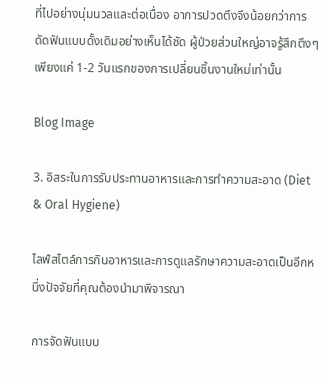ที่ไปอย่างนุ่มนวลและต่อเนื่อง อาการปวดตึงจึงน้อยกว่าการดัดฟันแบบดั้งเดิมอย่างเห็นได้ชัด ผู้ป่วยส่วนใหญ่อาจรู้สึกตึงๆ เพียงแค่ 1-2 วันแรกของการเปลี่ยนชิ้นงานใหม่เท่านั้น

Blog Image

3. อิสระในการรับประทานอาหารและการทำความสะอาด (Diet & Oral Hygiene)

ไลฟ์สไตล์การกินอาหารและการดูแลรักษาความสะอาดเป็นอีกหนึ่งปัจจัยที่คุณต้องนำมาพิจารณา

การจัดฟันแบบ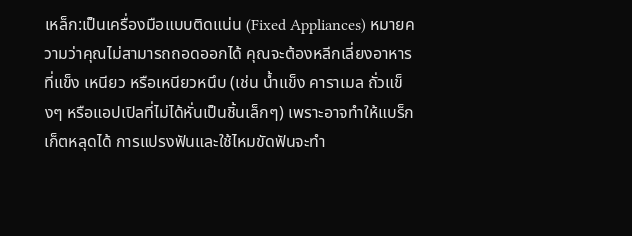เหล็ก:เป็นเครื่องมือแบบติดแน่น (Fixed Appliances) หมายความว่าคุณไม่สามารถถอดออกได้ คุณจะต้องหลีกเลี่ยงอาหารที่แข็ง เหนียว หรือเหนียวหนึบ (เช่น น้ำแข็ง คาราเมล ถั่วแข็งๆ หรือแอปเปิลที่ไม่ได้หั่นเป็นชิ้นเล็กๆ) เพราะอาจทำให้แบร็กเก็ตหลุดได้ การแปรงฟันและใช้ไหมขัดฟันจะทำ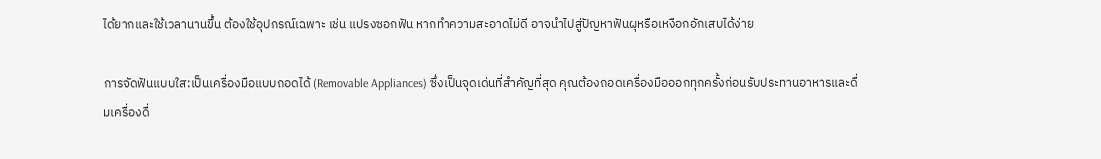ได้ยากและใช้เวลานานขึ้น ต้องใช้อุปกรณ์เฉพาะ เช่น แปรงซอกฟัน หากทำความสะอาดไม่ดี อาจนำไปสู่ปัญหาฟันผุหรือเหงือกอักเสบได้ง่าย

การจัดฟันแบบใส:เป็นเครื่องมือแบบถอดได้ (Removable Appliances) ซึ่งเป็นจุดเด่นที่สำคัญที่สุด คุณต้องถอดเครื่องมือออกทุกครั้งก่อนรับประทานอาหารและดื่มเครื่องดื่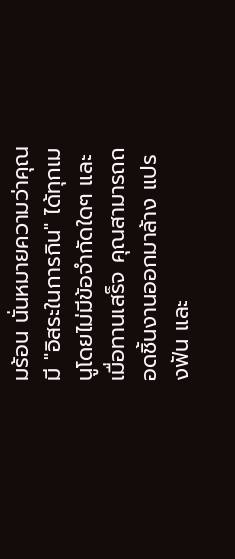มร้อน นั่นหมายความว่าคุณมี "อิสระในการกิน" ได้ทุกเมนูโดยไม่มีข้อจำกัดใดๆ และเมื่อทานเสร็จ คุณสามารถถอดชิ้นงานออกมาล้าง แปรงฟัน และ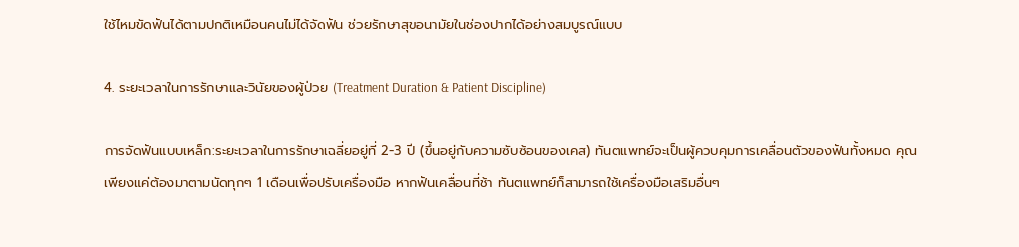ใช้ไหมขัดฟันได้ตามปกติเหมือนคนไม่ได้จัดฟัน ช่วยรักษาสุขอนามัยในช่องปากได้อย่างสมบูรณ์แบบ

4. ระยะเวลาในการรักษาและวินัยของผู้ป่วย (Treatment Duration & Patient Discipline)

การจัดฟันแบบเหล็ก:ระยะเวลาในการรักษาเฉลี่ยอยู่ที่ 2-3 ปี (ขึ้นอยู่กับความซับซ้อนของเคส) ทันตแพทย์จะเป็นผู้ควบคุมการเคลื่อนตัวของฟันทั้งหมด คุณเพียงแค่ต้องมาตามนัดทุกๆ 1 เดือนเพื่อปรับเครื่องมือ หากฟันเคลื่อนที่ช้า ทันตแพทย์ก็สามารถใช้เครื่องมือเสริมอื่นๆ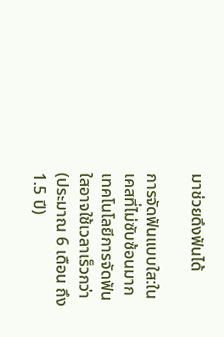มาช่วยดึงฟันได้

การจัดฟันแบบใส:ในเคสที่ไม่ซับซ้อนมาก เทคโนโลยีการจัดฟันใสอาจใช้เวลาเร็วกว่า (ประมาณ 6 เดือน ถึง 1.5 ปี)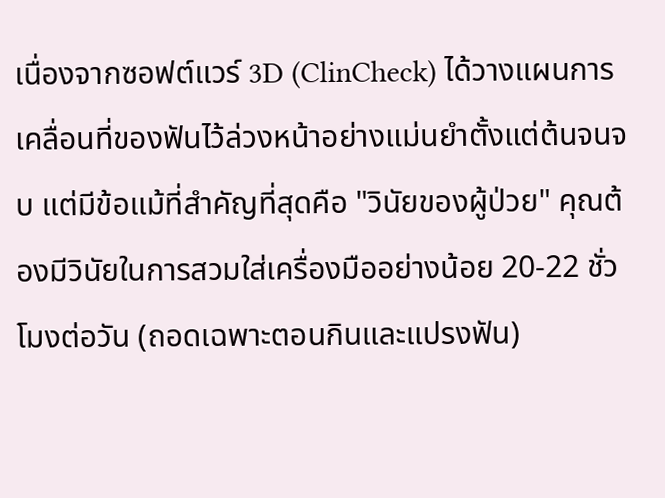เนื่องจากซอฟต์แวร์ 3D (ClinCheck) ได้วางแผนการเคลื่อนที่ของฟันไว้ล่วงหน้าอย่างแม่นยำตั้งแต่ต้นจนจบ แต่มีข้อแม้ที่สำคัญที่สุดคือ "วินัยของผู้ป่วย" คุณต้องมีวินัยในการสวมใส่เครื่องมืออย่างน้อย 20-22 ชั่วโมงต่อวัน (ถอดเฉพาะตอนกินและแปรงฟัน)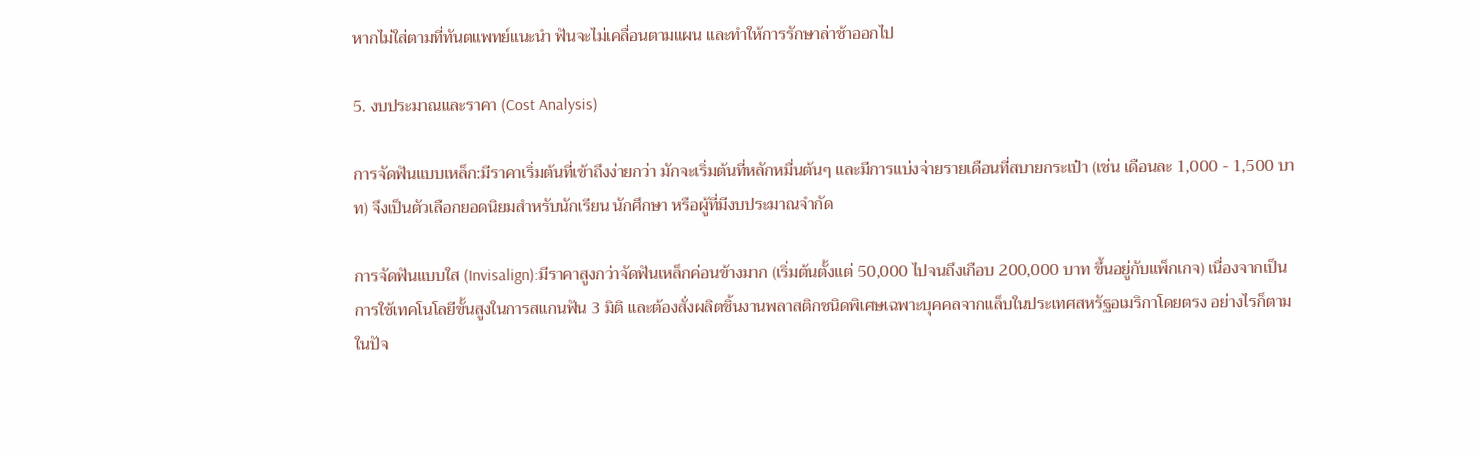หากไม่ใส่ตามที่ทันตแพทย์แนะนำ ฟันจะไม่เคลื่อนตามแผน และทำให้การรักษาล่าช้าออกไป

5. งบประมาณและราคา (Cost Analysis)

การจัดฟันแบบเหล็ก:มีราคาเริ่มต้นที่เข้าถึงง่ายกว่า มักจะเริ่มต้นที่หลักหมื่นต้นๆ และมีการแบ่งจ่ายรายเดือนที่สบายกระเป๋า (เช่น เดือนละ 1,000 - 1,500 บาท) จึงเป็นตัวเลือกยอดนิยมสำหรับนักเรียน นักศึกษา หรือผู้ที่มีงบประมาณจำกัด

การจัดฟันแบบใส (Invisalign):มีราคาสูงกว่าจัดฟันเหล็กค่อนข้างมาก (เริ่มต้นตั้งแต่ 50,000 ไปจนถึงเกือบ 200,000 บาท ขึ้นอยู่กับแพ็กเกจ) เนื่องจากเป็นการใช้เทคโนโลยีขั้นสูงในการสแกนฟัน 3 มิติ และต้องสั่งผลิตชิ้นงานพลาสติกชนิดพิเศษเฉพาะบุคคลจากแล็บในประเทศสหรัฐอเมริกาโดยตรง อย่างไรก็ตาม ในปัจ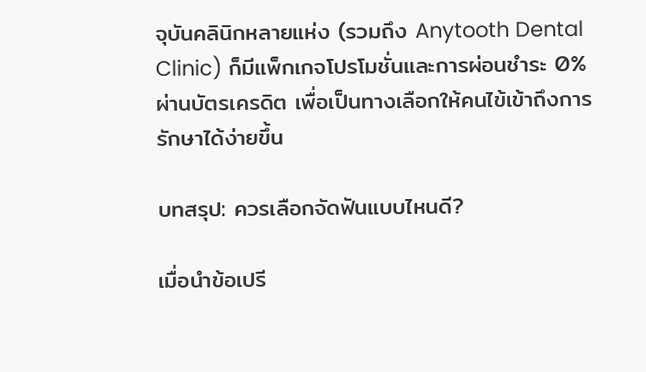จุบันคลินิกหลายแห่ง (รวมถึง Anytooth Dental Clinic) ก็มีแพ็กเกจโปรโมชั่นและการผ่อนชำระ 0% ผ่านบัตรเครดิต เพื่อเป็นทางเลือกให้คนไข้เข้าถึงการรักษาได้ง่ายขึ้น

บทสรุป: ควรเลือกจัดฟันแบบไหนดี?

เมื่อนำข้อเปรี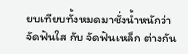ยบเทียบทั้งหมดมาชั่งน้ำหนักว่า จัดฟันใส กับ จัดฟันเหล็ก ต่างกัน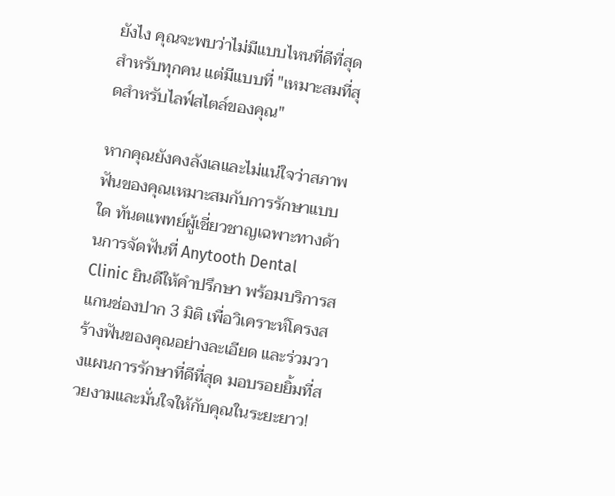ยังไง คุณจะพบว่าไม่มีแบบไหนที่ดีที่สุดสำหรับทุกคน แต่มีแบบที่ "เหมาะสมที่สุดสำหรับไลฟ์สไตล์ของคุณ"

หากคุณยังคงลังเลและไม่แน่ใจว่าสภาพฟันของคุณเหมาะสมกับการรักษาแบบใด ทันตแพทย์ผู้เชี่ยวชาญเฉพาะทางด้านการจัดฟันที่ Anytooth Dental Clinic ยินดีให้คำปรึกษา พร้อมบริการสแกนช่องปาก 3 มิติ เพื่อวิเคราะห์โครงสร้างฟันของคุณอย่างละเอียด และร่วมวางแผนการรักษาที่ดีที่สุด มอบรอยยิ้มที่สวยงามและมั่นใจให้กับคุณในระยะยาว!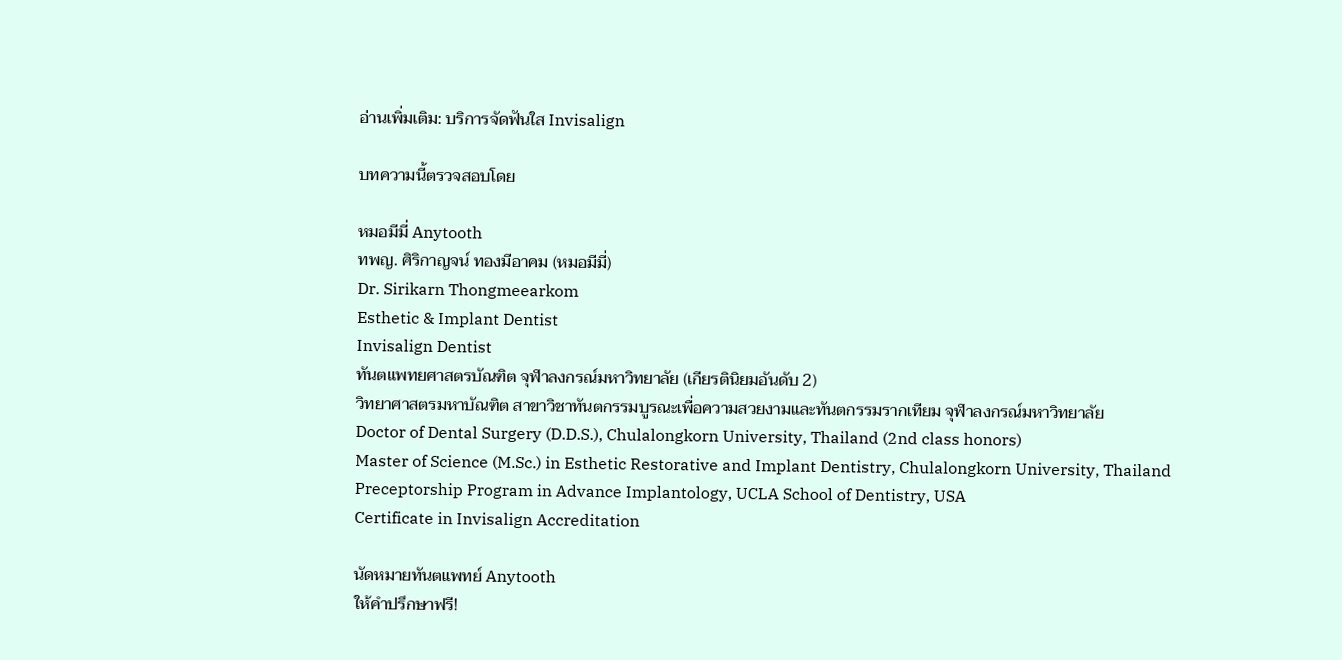อ่านเพิ่มเติม: บริการจัดฟันใส Invisalign

บทความนี้ตรวจสอบโดย

หมอมีมี่ Anytooth
ทพญ. ศิริกาญจน์ ทองมีอาคม (หมอมีมี่)
Dr. Sirikarn Thongmeearkom
Esthetic & Implant Dentist
Invisalign Dentist
ทันตแพทยศาสตรบัณฑิต จุฬาลงกรณ์มหาวิทยาลัย (เกียรตินิยมอันดับ 2)
วิทยาศาสตรมหาบัณฑิต สาขาวิชาทันตกรรมบูรณะเพื่อความสวยงามและทันตกรรมรากเทียม จุฬาลงกรณ์มหาวิทยาลัย
Doctor of Dental Surgery (D.D.S.), Chulalongkorn University, Thailand (2nd class honors)
Master of Science (M.Sc.) in Esthetic Restorative and Implant Dentistry, Chulalongkorn University, Thailand
Preceptorship Program in Advance Implantology, UCLA School of Dentistry, USA
Certificate in Invisalign Accreditation

นัดหมายทันตแพทย์ Anytooth
ให้คำปรึกษาฟรี!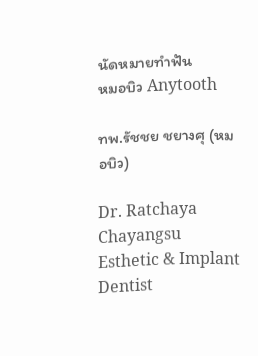นัดหมายทำฟัน
หมอบิว Anytooth

ทพ.รัชชย ชยางศุ (หมอบิว)

Dr. Ratchaya Chayangsu
Esthetic & Implant Dentist